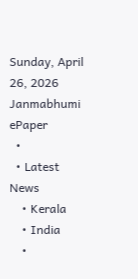Sunday, April 26, 2026
Janmabhumi
ePaper
  •
  • Latest News
    • Kerala
    • India
    •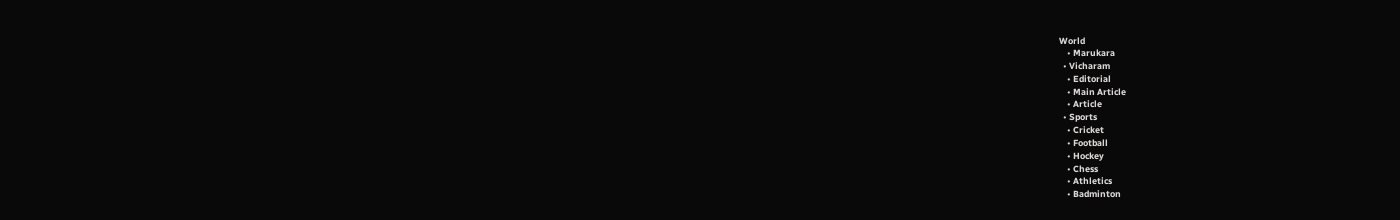World
    • Marukara
  • Vicharam
    • Editorial
    • Main Article
    • Article
  • Sports
    • Cricket
    • Football
    • Hockey
    • Chess
    • Athletics
    • Badminton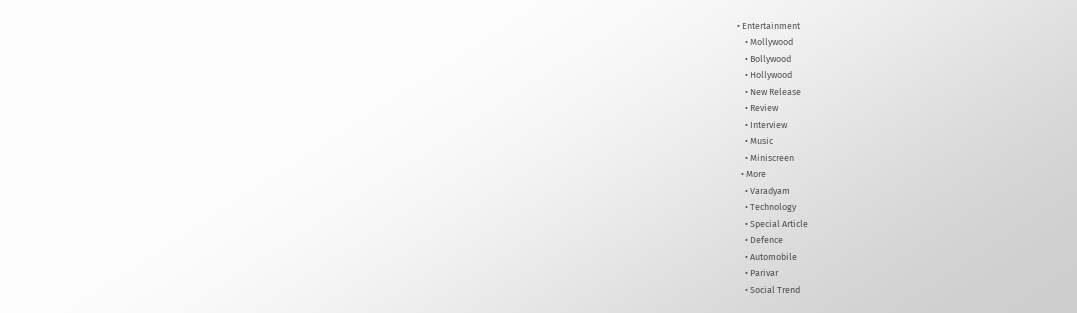• Entertainment
    • Mollywood
    • Bollywood
    • Hollywood
    • New Release
    • Review
    • Interview
    • Music
    • Miniscreen
  • More
    • Varadyam
    • Technology
    • Special Article
    • Defence
    • Automobile
    • Parivar
    • Social Trend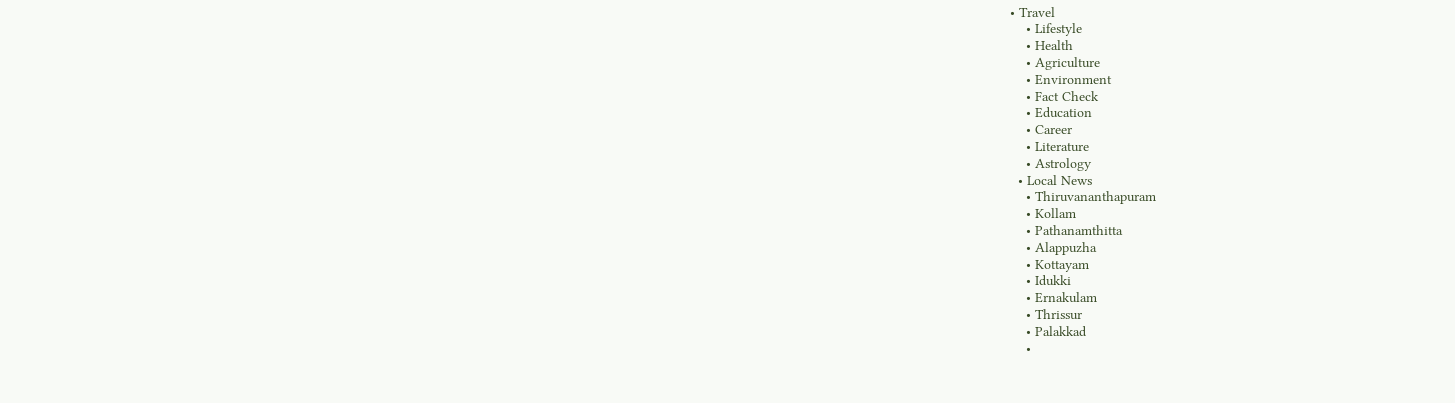• Travel
    • Lifestyle
    • Health
    • Agriculture
    • Environment
    • Fact Check
    • Education
    • Career
    • Literature
    • Astrology
  • Local News
    • Thiruvananthapuram
    • Kollam
    • Pathanamthitta
    • Alappuzha
    • Kottayam
    • Idukki
    • Ernakulam
    • Thrissur
    • Palakkad
    •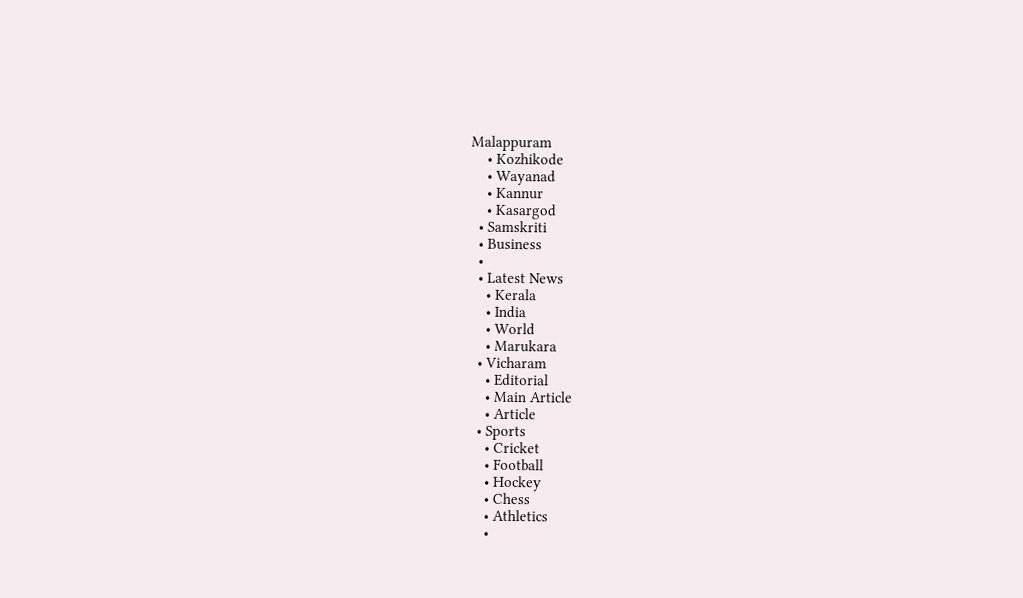Malappuram
    • Kozhikode
    • Wayanad
    • Kannur
    • Kasargod
  • Samskriti
  • Business
  •
  • Latest News
    • Kerala
    • India
    • World
    • Marukara
  • Vicharam
    • Editorial
    • Main Article
    • Article
  • Sports
    • Cricket
    • Football
    • Hockey
    • Chess
    • Athletics
    •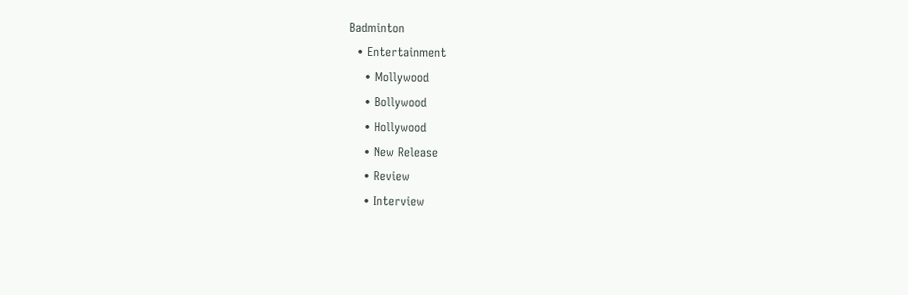Badminton
  • Entertainment
    • Mollywood
    • Bollywood
    • Hollywood
    • New Release
    • Review
    • Interview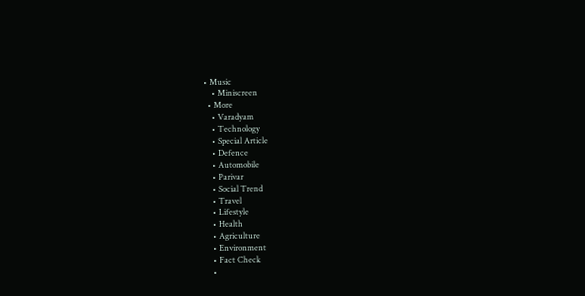• Music
    • Miniscreen
  • More
    • Varadyam
    • Technology
    • Special Article
    • Defence
    • Automobile
    • Parivar
    • Social Trend
    • Travel
    • Lifestyle
    • Health
    • Agriculture
    • Environment
    • Fact Check
    •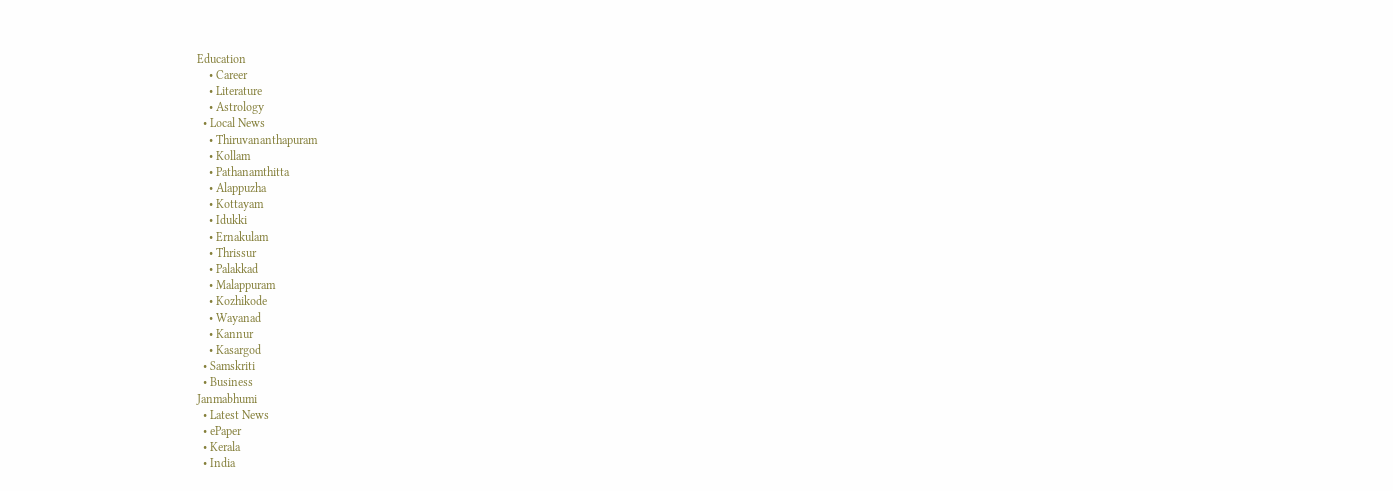Education
    • Career
    • Literature
    • Astrology
  • Local News
    • Thiruvananthapuram
    • Kollam
    • Pathanamthitta
    • Alappuzha
    • Kottayam
    • Idukki
    • Ernakulam
    • Thrissur
    • Palakkad
    • Malappuram
    • Kozhikode
    • Wayanad
    • Kannur
    • Kasargod
  • Samskriti
  • Business
Janmabhumi
  • Latest News
  • ePaper
  • Kerala
  • India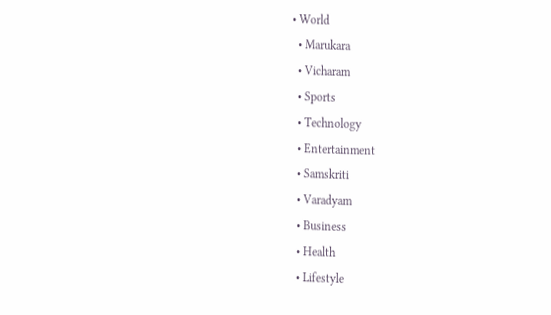• World
  • Marukara
  • Vicharam
  • Sports
  • Technology
  • Entertainment
  • Samskriti
  • Varadyam
  • Business
  • Health
  • Lifestyle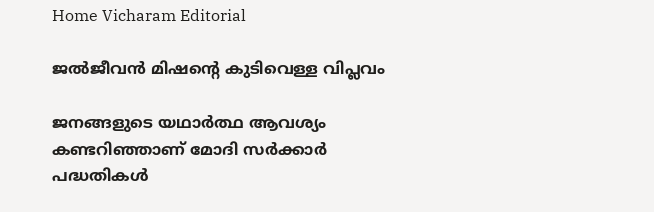Home Vicharam Editorial

ജല്‍ജീവന്‍ മിഷന്റെ കുടിവെള്ള വിപ്ലവം

ജനങ്ങളുടെ യഥാര്‍ത്ഥ ആവശ്യം കണ്ടറിഞ്ഞാണ് മോദി സര്‍ക്കാര്‍ പദ്ധതികള്‍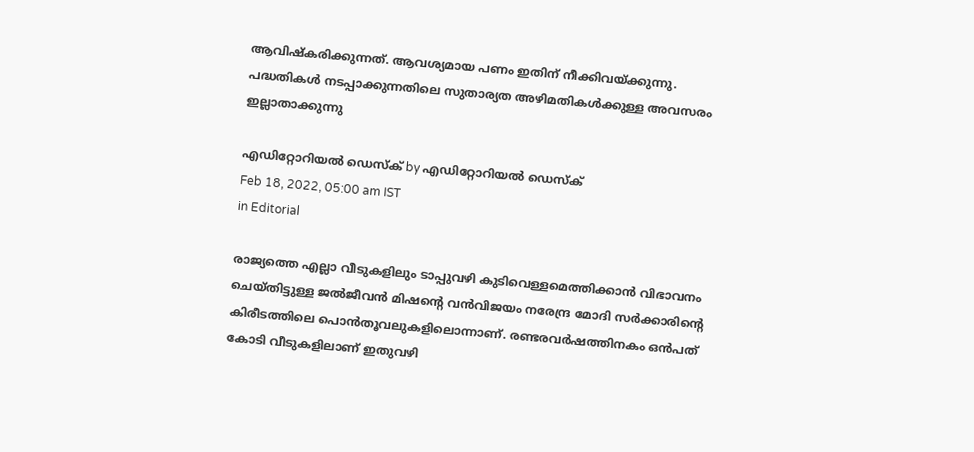ആവിഷ്‌കരിക്കുന്നത്. ആവശ്യമായ പണം ഇതിന് നീക്കിവയ്‌ക്കുന്നു. പദ്ധതികള്‍ നടപ്പാക്കുന്നതിലെ സുതാര്യത അഴിമതികള്‍ക്കുള്ള അവസരം ഇല്ലാതാക്കുന്നു

എഡിറ്റോറിയൽ ഡെസ്ക് by എഡിറ്റോറിയൽ ഡെസ്ക്
Feb 18, 2022, 05:00 am IST
in Editorial

രാജ്യത്തെ എല്ലാ വീടുകളിലും ടാപ്പുവഴി കുടിവെള്ളമെത്തിക്കാന്‍ വിഭാവനം ചെയ്തിട്ടുള്ള ജല്‍ജീവന്‍ മിഷന്റെ വന്‍വിജയം നരേന്ദ്ര മോദി സര്‍ക്കാരിന്റെ കിരീടത്തിലെ പൊന്‍തൂവലുകളിലൊന്നാണ്. രണ്ടരവര്‍ഷത്തിനകം ഒന്‍പത് കോടി വീടുകളിലാണ് ഇതുവഴി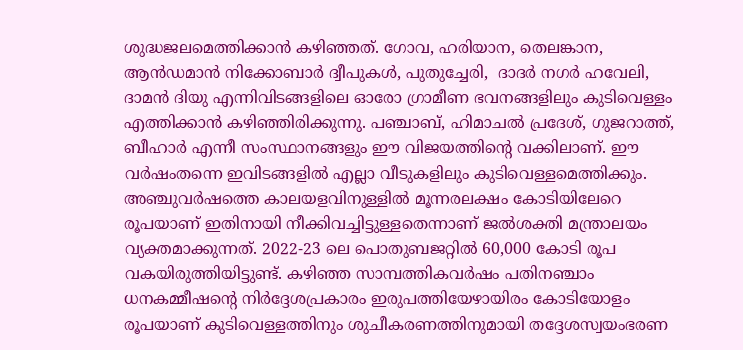ശുദ്ധജലമെത്തിക്കാന്‍ കഴിഞ്ഞത്. ഗോവ, ഹരിയാന, തെലങ്കാന, ആന്‍ഡമാന്‍ നിക്കോബാര്‍ ദ്വീപുകള്‍, പുതുച്ചേരി,  ദാദര്‍ നഗര്‍ ഹവേലി, ദാമന്‍ ദിയു എന്നിവിടങ്ങളിലെ ഓരോ ഗ്രാമീണ ഭവനങ്ങളിലും കുടിവെള്ളം എത്തിക്കാന്‍ കഴിഞ്ഞിരിക്കുന്നു. പഞ്ചാബ്, ഹിമാചല്‍ പ്രദേശ്, ഗുജറാത്ത്, ബീഹാര്‍ എന്നീ സംസ്ഥാനങ്ങളും ഈ വിജയത്തിന്റെ വക്കിലാണ്. ഈ വര്‍ഷംതന്നെ ഇവിടങ്ങളില്‍ എല്ലാ വീടുകളിലും കുടിവെള്ളമെത്തിക്കും. അഞ്ചുവര്‍ഷത്തെ കാലയളവിനുള്ളില്‍ മൂന്നരലക്ഷം കോടിയിലേറെ രൂപയാണ് ഇതിനായി നീക്കിവച്ചിട്ടുള്ളതെന്നാണ് ജല്‍ശക്തി മന്ത്രാലയം വ്യക്തമാക്കുന്നത്. 2022-23 ലെ പൊതുബജറ്റില്‍ 60,000 കോടി രൂപ വകയിരുത്തിയിട്ടുണ്ട്. കഴിഞ്ഞ സാമ്പത്തികവര്‍ഷം പതിനഞ്ചാം ധനകമ്മീഷന്റെ നിര്‍ദ്ദേശപ്രകാരം ഇരുപത്തിയേഴായിരം കോടിയോളം രൂപയാണ് കുടിവെള്ളത്തിനും ശുചീകരണത്തിനുമായി തദ്ദേശസ്വയംഭരണ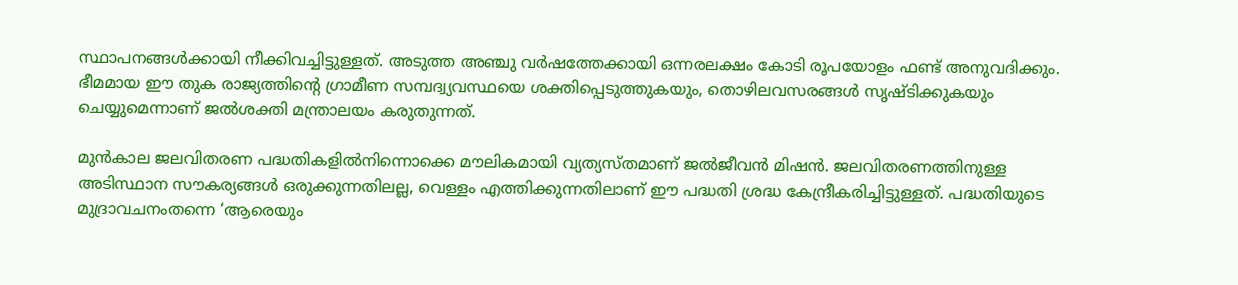സ്ഥാപനങ്ങള്‍ക്കായി നീക്കിവച്ചിട്ടുള്ളത്. അടുത്ത അഞ്ചു വര്‍ഷത്തേക്കായി ഒന്നരലക്ഷം കോടി രൂപയോളം ഫണ്ട് അനുവദിക്കും. ഭീമമായ ഈ തുക രാജ്യത്തിന്റെ ഗ്രാമീണ സമ്പദ്വ്യവസ്ഥയെ ശക്തിപ്പെടുത്തുകയും, തൊഴിലവസരങ്ങള്‍ സൃഷ്ടിക്കുകയും ചെയ്യുമെന്നാണ് ജല്‍ശക്തി മന്ത്രാലയം കരുതുന്നത്.

മുന്‍കാല ജലവിതരണ പദ്ധതികളില്‍നിന്നൊക്കെ മൗലികമായി വ്യത്യസ്തമാണ് ജല്‍ജീവന്‍ മിഷന്‍. ജലവിതരണത്തിനുള്ള അടിസ്ഥാന സൗകര്യങ്ങള്‍ ഒരുക്കുന്നതിലല്ല, വെള്ളം എത്തിക്കുന്നതിലാണ് ഈ പദ്ധതി ശ്രദ്ധ കേന്ദ്രീകരിച്ചിട്ടുള്ളത്. പദ്ധതിയുടെ മുദ്രാവചനംതന്നെ ‘ആരെയും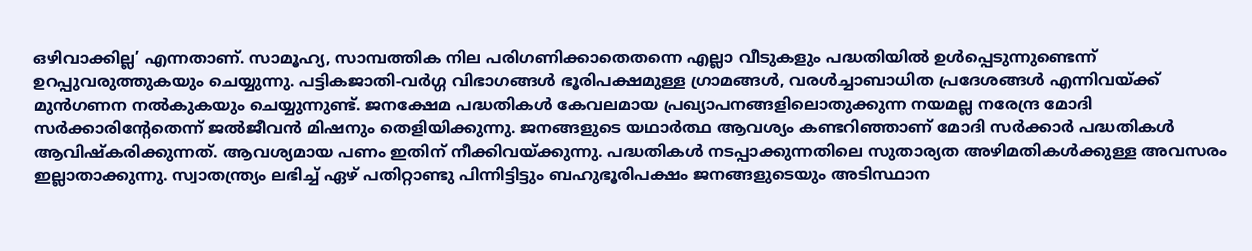ഒഴിവാക്കില്ല’ എന്നതാണ്. സാമൂഹ്യ, സാമ്പത്തിക നില പരിഗണിക്കാതെതന്നെ എല്ലാ വീടുകളും പദ്ധതിയില്‍ ഉള്‍പ്പെടുന്നുണ്ടെന്ന് ഉറപ്പുവരുത്തുകയും ചെയ്യുന്നു. പട്ടികജാതി-വര്‍ഗ്ഗ വിഭാഗങ്ങള്‍ ഭൂരിപക്ഷമുള്ള ഗ്രാമങ്ങള്‍, വരള്‍ച്ചാബാധിത പ്രദേശങ്ങള്‍ എന്നിവയ്‌ക്ക് മുന്‍ഗണന നല്‍കുകയും ചെയ്യുന്നുണ്ട്. ജനക്ഷേമ പദ്ധതികള്‍ കേവലമായ പ്രഖ്യാപനങ്ങളിലൊതുക്കുന്ന നയമല്ല നരേന്ദ്ര മോദി സര്‍ക്കാരിന്റേതെന്ന് ജല്‍ജീവന്‍ മിഷനും തെളിയിക്കുന്നു. ജനങ്ങളുടെ യഥാര്‍ത്ഥ ആവശ്യം കണ്ടറിഞ്ഞാണ് മോദി സര്‍ക്കാര്‍ പദ്ധതികള്‍ ആവിഷ്‌കരിക്കുന്നത്. ആവശ്യമായ പണം ഇതിന് നീക്കിവയ്‌ക്കുന്നു. പദ്ധതികള്‍ നടപ്പാക്കുന്നതിലെ സുതാര്യത അഴിമതികള്‍ക്കുള്ള അവസരം ഇല്ലാതാക്കുന്നു. സ്വാതന്ത്ര്യം ലഭിച്ച് ഏഴ് പതിറ്റാണ്ടു പിന്നിട്ടിട്ടും ബഹുഭൂരിപക്ഷം ജനങ്ങളുടെയും അടിസ്ഥാന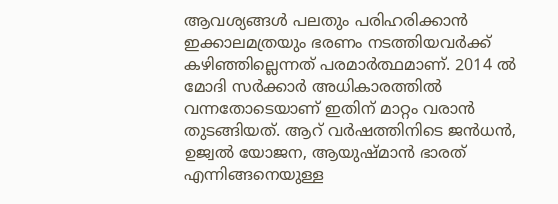ആവശ്യങ്ങള്‍ പലതും പരിഹരിക്കാന്‍ ഇക്കാലമത്രയും ഭരണം നടത്തിയവര്‍ക്ക് കഴിഞ്ഞില്ലെന്നത് പരമാര്‍ത്ഥമാണ്. 2014 ല്‍ മോദി സര്‍ക്കാര്‍ അധികാരത്തില്‍ വന്നതോടെയാണ് ഇതിന് മാറ്റം വരാന്‍ തുടങ്ങിയത്. ആറ് വര്‍ഷത്തിനിടെ ജന്‍ധന്‍, ഉജ്വല്‍ യോജന, ആയുഷ്മാന്‍ ഭാരത് എന്നിങ്ങനെയുള്ള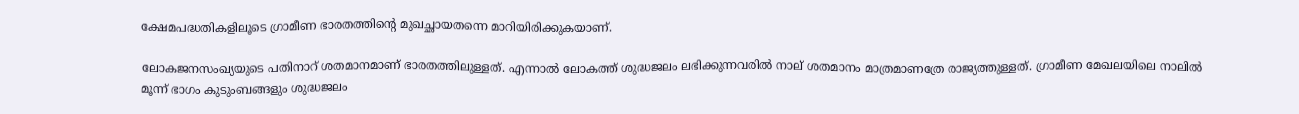ക്ഷേമപദ്ധതികളിലൂടെ ഗ്രാമീണ ഭാരതത്തിന്റെ മുഖച്ഛായതന്നെ മാറിയിരിക്കുകയാണ്.

ലോകജനസംഖ്യയുടെ പതിനാറ് ശതമാനമാണ് ഭാരതത്തിലുള്ളത്. എന്നാല്‍ ലോകത്ത് ശുദ്ധജലം ലഭിക്കുന്നവരില്‍ നാല് ശതമാനം മാത്രമാണത്രേ രാജ്യത്തുള്ളത്. ഗ്രാമീണ മേഖലയിലെ നാലില്‍ മൂന്ന് ഭാഗം കുടുംബങ്ങളും ശുദ്ധജലം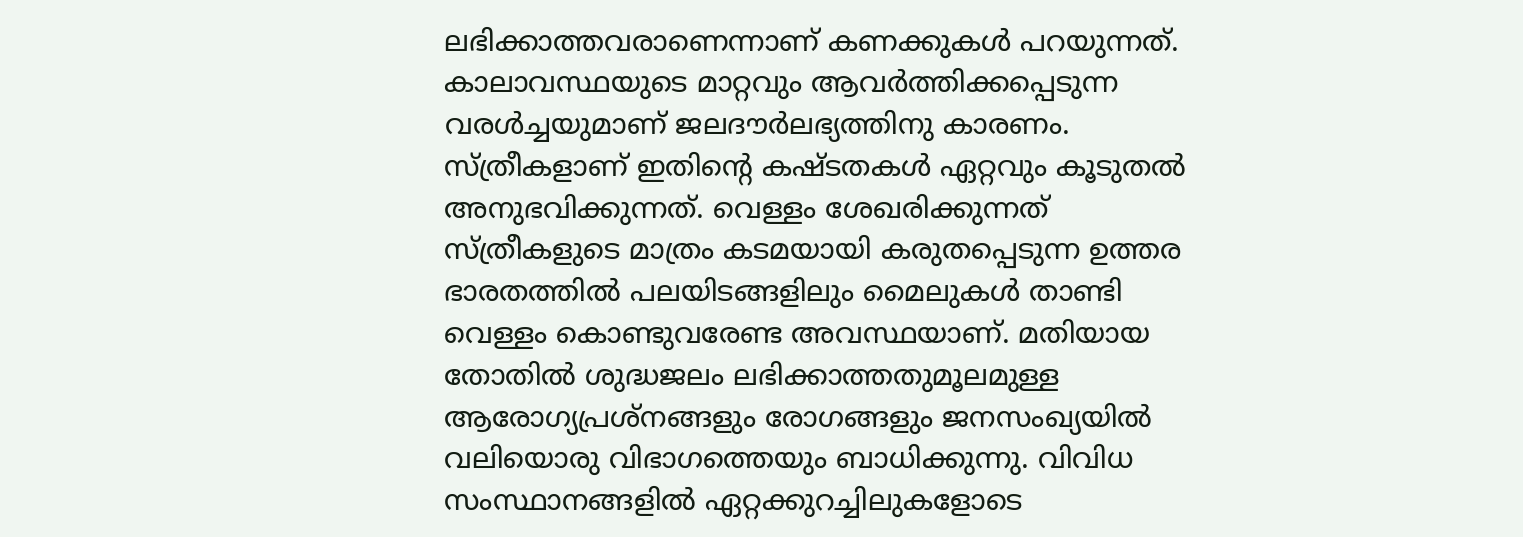ലഭിക്കാത്തവരാണെന്നാണ് കണക്കുകള്‍ പറയുന്നത്. കാലാവസ്ഥയുടെ മാറ്റവും ആവര്‍ത്തിക്കപ്പെടുന്ന വരള്‍ച്ചയുമാണ് ജലദൗര്‍ലഭ്യത്തിനു കാരണം. സ്ത്രീകളാണ് ഇതിന്റെ കഷ്ടതകള്‍ ഏറ്റവും കൂടുതല്‍ അനുഭവിക്കുന്നത്. വെള്ളം ശേഖരിക്കുന്നത് സ്ത്രീകളുടെ മാത്രം കടമയായി കരുതപ്പെടുന്ന ഉത്തര ഭാരതത്തില്‍ പലയിടങ്ങളിലും മൈലുകള്‍ താണ്ടി വെള്ളം കൊണ്ടുവരേണ്ട അവസ്ഥയാണ്. മതിയായ തോതില്‍ ശുദ്ധജലം ലഭിക്കാത്തതുമൂലമുള്ള ആരോഗ്യപ്രശ്നങ്ങളും രോഗങ്ങളും ജനസംഖ്യയില്‍ വലിയൊരു വിഭാഗത്തെയും ബാധിക്കുന്നു. വിവിധ സംസ്ഥാനങ്ങളില്‍ ഏറ്റക്കുറച്ചിലുകളോടെ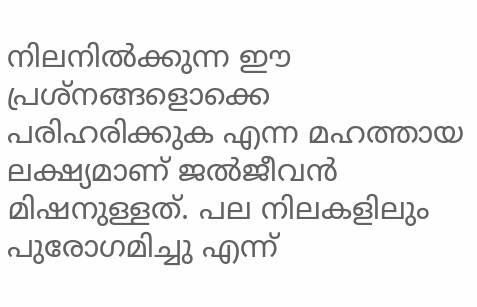നിലനില്‍ക്കുന്ന ഈ പ്രശ്നങ്ങളൊക്കെ പരിഹരിക്കുക എന്ന മഹത്തായ ലക്ഷ്യമാണ് ജല്‍ജീവന്‍ മിഷനുള്ളത്. പല നിലകളിലും പുരോഗമിച്ചു എന്ന്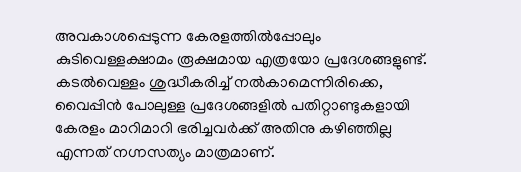അവകാശപ്പെടുന്ന കേരളത്തില്‍പ്പോലും കുടിവെള്ളക്ഷാമം രൂക്ഷമായ എത്രയോ പ്രദേശങ്ങളുണ്ട്. കടല്‍വെള്ളം ശുദ്ധീകരിച്ച് നല്‍കാമെന്നിരിക്കെ, വൈപ്പിന്‍ പോലുള്ള പ്രദേശങ്ങളില്‍ പതിറ്റാണ്ടുകളായി കേരളം മാറിമാറി ഭരിച്ചവര്‍ക്ക് അതിനു കഴിഞ്ഞില്ല എന്നത് നഗ്നസത്യം മാത്രമാണ്.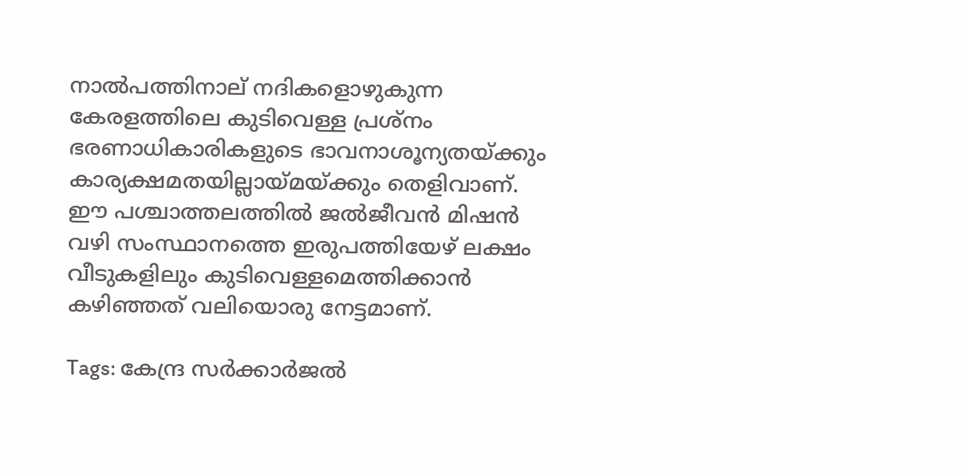നാല്‍പത്തിനാല് നദികളൊഴുകുന്ന കേരളത്തിലെ കുടിവെള്ള പ്രശ്നം ഭരണാധികാരികളുടെ ഭാവനാശൂന്യതയ്‌ക്കും കാര്യക്ഷമതയില്ലായ്‌മയ്‌ക്കും തെളിവാണ്. ഈ പശ്ചാത്തലത്തില്‍ ജല്‍ജീവന്‍ മിഷന്‍ വഴി സംസ്ഥാനത്തെ ഇരുപത്തിയേഴ് ലക്ഷം വീടുകളിലും കുടിവെള്ളമെത്തിക്കാന്‍ കഴിഞ്ഞത് വലിയൊരു നേട്ടമാണ്.

Tags: കേന്ദ്ര സര്‍ക്കാര്‍ജല്‍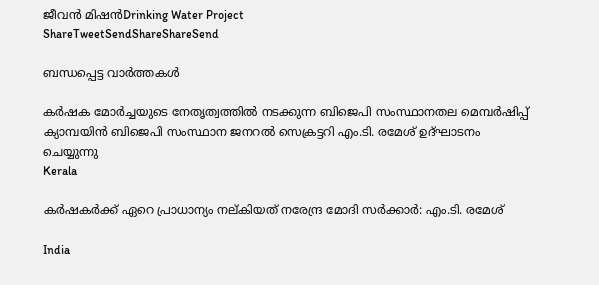ജീവന്‍ മിഷന്‍Drinking Water Project
ShareTweetSendShareShareSend

ബന്ധപ്പെട്ട വാര്‍ത്തകള്‍

കര്‍ഷക മോര്‍ച്ചയുടെ നേതൃത്വത്തില്‍ നടക്കുന്ന ബിജെപി സംസ്ഥാനതല മെമ്പര്‍ഷിപ്പ് ക്യാമ്പയിന്‍ ബിജെപി സംസ്ഥാന ജനറല്‍ സെക്രട്ടറി എം.ടി. രമേശ് ഉദ്ഘാടനം ചെയ്യുന്നു
Kerala

കര്‍ഷകര്‍ക്ക് ഏറെ പ്രാധാന്യം നല്കിയത് നരേന്ദ്ര മോദി സര്‍ക്കാര്‍: എം.ടി. രമേശ്

India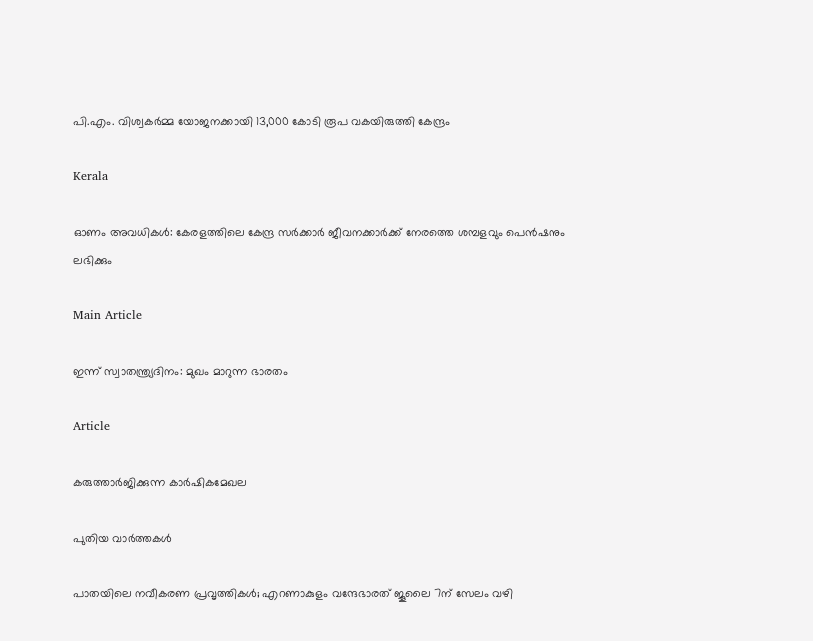പി.എം. വിശ്വകര്‍മ്മ യോജനക്കായി 13,000 കോടി രൂപ വകയിരുത്തി കേന്ദ്രം

Kerala

ഓണം അവധികള്‍: കേരളത്തിലെ കേന്ദ്ര സര്‍ക്കാര്‍ ജീവനക്കാര്‍ക്ക് നേരത്തെ ശമ്പളവും പെന്‍ഷനും ലഭിക്കും

Main Article

ഇന്ന് സ്വാതന്ത്ര്യദിനം: മുഖം മാറുന്ന ഭാരതം

Article

കരുത്താര്‍ജിക്കുന്ന കാര്‍ഷികമേഖല

പുതിയ വാര്‍ത്തകള്‍

പാതയിലെ നവീകരണ പ്രവൃത്തികള്‍; എറണാകുളം വന്ദേഭാരത് ജൂലൈ 7ന് സേലം വഴി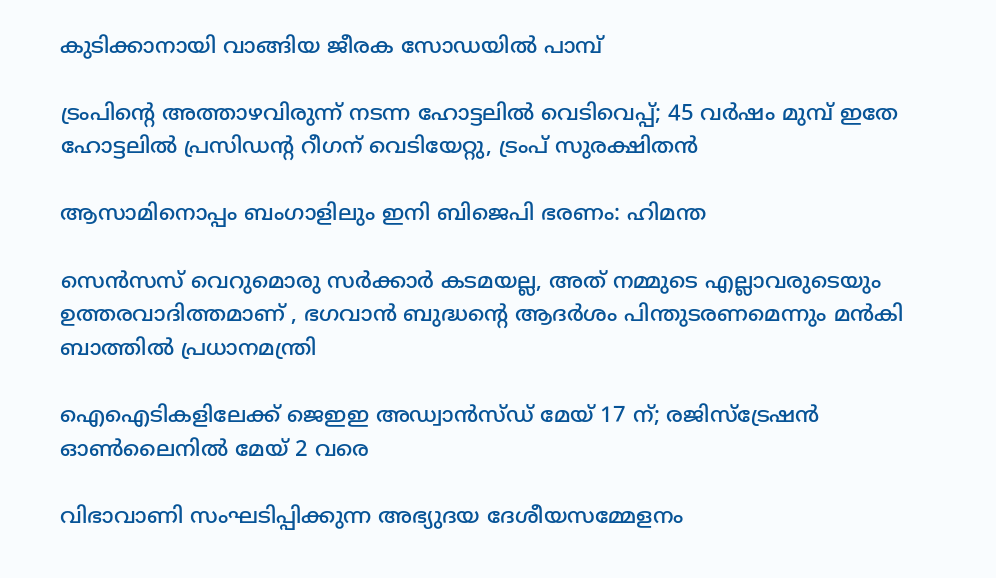കുടിക്കാനായി വാങ്ങിയ ജീരക സോഡയില്‍ പാമ്പ്

ട്രംപിന്റെ അത്താഴവിരുന്ന് നടന്ന ഹോട്ടലിൽ വെടിവെപ്പ്; 45 വർഷം മുമ്പ് ഇതേ ഹോട്ടലിൽ പ്രസിഡന്റ റീഗന് വെടിയേറ്റു, ട്രംപ് സുരക്ഷിതൻ

ആസാമിനൊപ്പം ബംഗാളിലും ഇനി ബിജെപി ഭരണം: ഹിമന്ത

സെൻസസ് വെറുമൊരു സർക്കാർ കടമയല്ല, അത് നമ്മുടെ എല്ലാവരുടെയും ഉത്തരവാദിത്തമാണ് , ഭഗവാൻ ബുദ്ധന്റെ ആദർശം പിന്തുടരണമെന്നും മൻകി ബാത്തിൽ പ്രധാനമന്ത്രി

ഐഐടികളിലേക്ക് ജെഇഇ അഡ്വാന്‍സ്ഡ് മേയ് 17 ന്; രജിസ്‌ട്രേഷന്‍ ഓണ്‍ലൈനില്‍ മേയ് 2 വരെ

വിഭാവാണി സംഘടിപ്പിക്കുന്ന അഭ്യുദയ ദേശീയസമ്മേളനം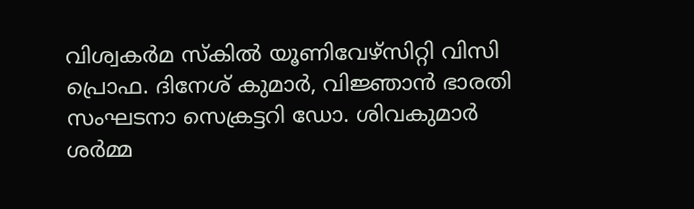വിശ്വകര്‍മ സ്‌കില്‍ യൂണിവേഴ്സിറ്റി വിസി പ്രൊഫ. ദിനേശ് കുമാര്‍, വിജ്ഞാന്‍ ഭാരതി സംഘടനാ സെക്രട്ടറി ഡോ. ശിവകുമാര്‍ ശര്‍മ്മ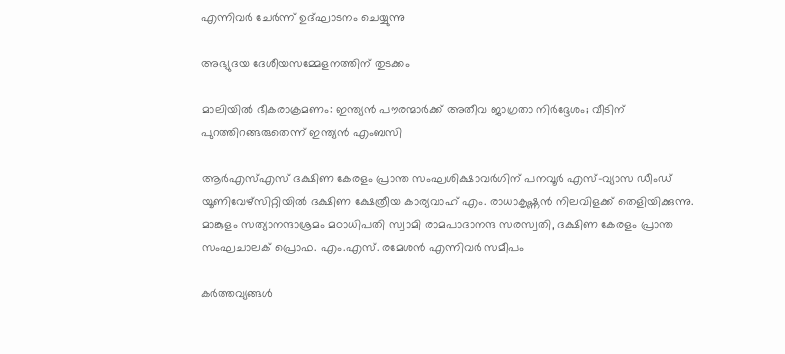എന്നിവര്‍ ചേര്‍ന്ന് ഉദ്ഘാടനം ചെയ്യുന്നു

അഭ്യുദയ ദേശീയസമ്മേളനത്തിന് തുടക്കം

മാലിയിൽ ഭീകരാക്രമണം: ഇന്ത്യൻ പൗരന്മാർക്ക് അതീവ ജാഗ്രതാ നിർദ്ദേശം; വീടിന് പുറത്തിറങ്ങരുതെന്ന് ഇന്ത്യൻ എംബസി

ആര്‍എസ്എസ് ദക്ഷിണ കേരളം പ്രാന്ത സംഘശിക്ഷാവര്‍ഗിന് പനവൂര്‍ എസ്-വ്യാസ ഡീംഡ് യൂണിവേഴ്‌സിറ്റിയില്‍ ദക്ഷിണ ക്ഷേത്രീയ കാര്യവാഹ് എം. രാധാകൃഷ്ണന്‍ നിലവിളക്ക് തെളിയിക്കുന്നു. മാങ്കുളം സത്യാനന്ദാശ്രമം മഠാധിപതി സ്വാമി രാമപാദാനന്ദ സരസ്വതി, ദക്ഷിണ കേരളം പ്രാന്ത സംഘചാലക് പ്രൊഫ. എം.എസ്. രമേശന്‍ എന്നിവര്‍ സമീപം

കര്‍ത്തവ്യങ്ങള്‍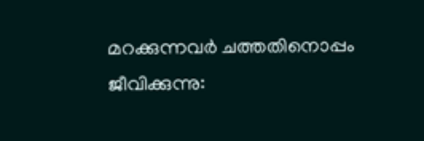മറക്കുന്നവര്‍ ചത്തതിനൊപ്പം ജീവിക്കുന്നു: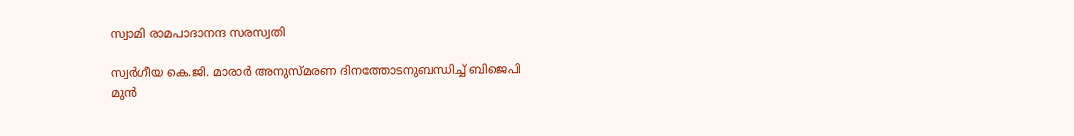സ്വാമി രാമപാദാനന്ദ സരസ്വതി

സ്വര്‍ഗീയ കെ.ജി. മാരാര്‍ അനുസ്മരണ ദിനത്തോടനുബന്ധിച്ച് ബിജെപി മുന്‍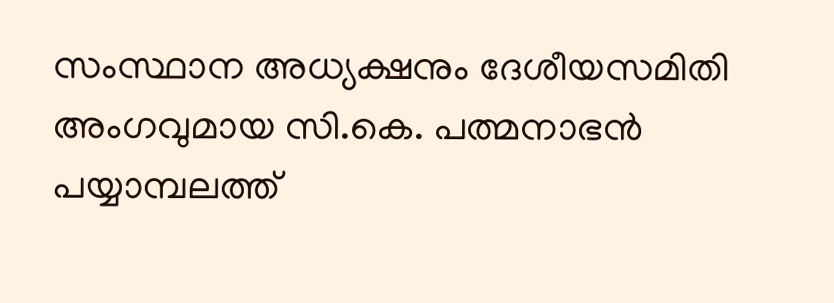സംസ്ഥാന അധ്യക്ഷനും ദേശീയസമിതി അംഗവുമായ സി.കെ. പത്മനാഭന്‍ പയ്യാമ്പലത്ത്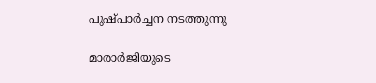പുഷ്പാര്‍ച്ചന നടത്തുന്നു

മാരാര്‍ജിയുടെ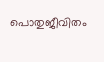പൊതുജീവിതം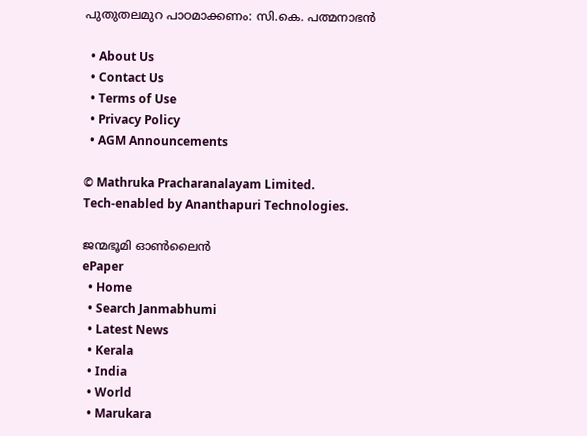പുതുതലമുറ പാഠമാക്കണം: സി.കെ. പത്മനാഭന്‍

  • About Us
  • Contact Us
  • Terms of Use
  • Privacy Policy
  • AGM Announcements

© Mathruka Pracharanalayam Limited.
Tech-enabled by Ananthapuri Technologies.

ജന്മഭൂമി ഓണ്‍ലൈന്‍
ePaper
  • Home
  • Search Janmabhumi
  • Latest News
  • Kerala
  • India
  • World
  • Marukara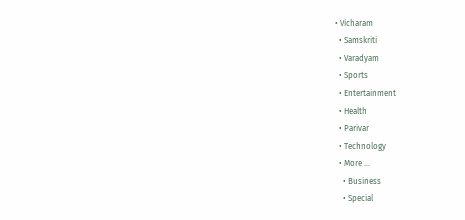• Vicharam
  • Samskriti
  • Varadyam
  • Sports
  • Entertainment
  • Health
  • Parivar
  • Technology
  • More …
    • Business
    • Special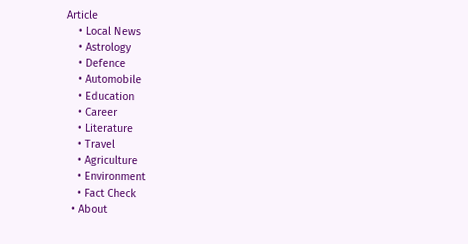Article
    • Local News
    • Astrology
    • Defence
    • Automobile
    • Education
    • Career
    • Literature
    • Travel
    • Agriculture
    • Environment
    • Fact Check
  • About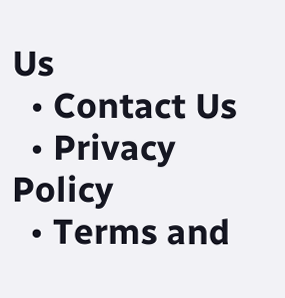Us
  • Contact Us
  • Privacy Policy
  • Terms and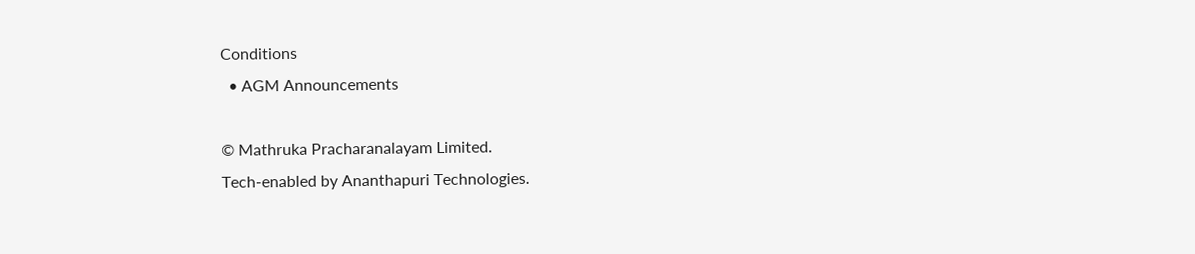Conditions
  • AGM Announcements

© Mathruka Pracharanalayam Limited.
Tech-enabled by Ananthapuri Technologies.